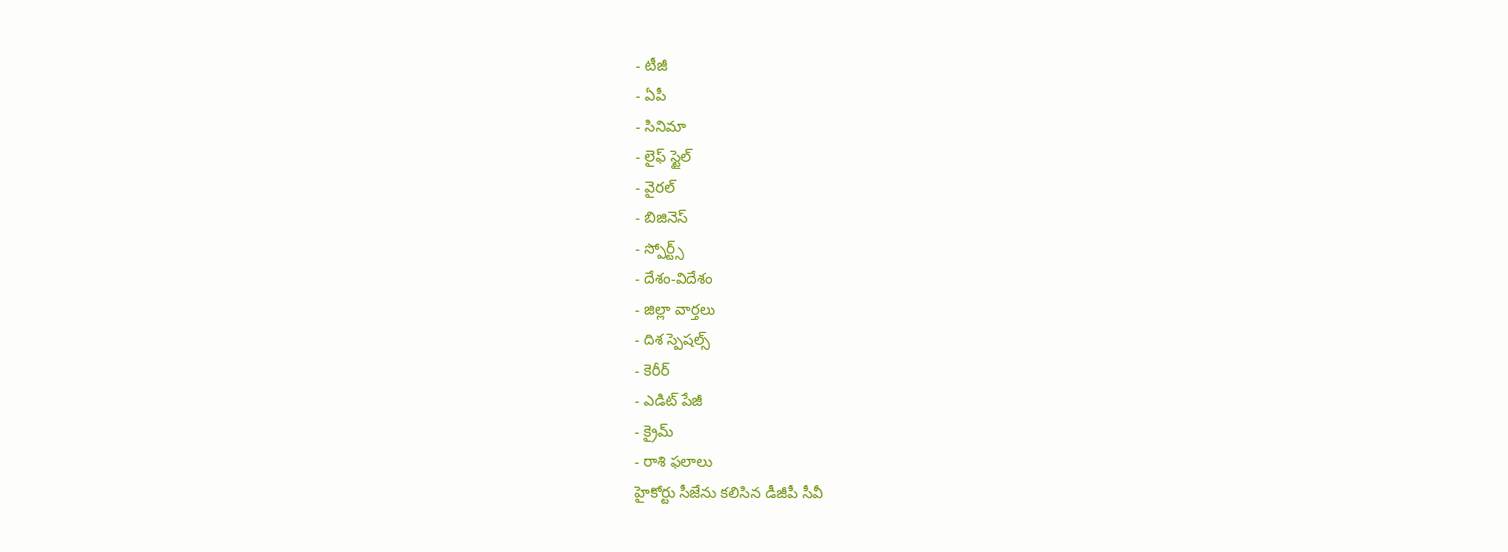- టీజీ
- ఏపీ
- సినిమా
- లైఫ్ స్టైల్
- వైరల్
- బిజినెస్
- స్పోర్ట్స్
- దేశం-విదేశం
- జిల్లా వార్తలు
- దిశ స్పెషల్స్
- కెరీర్
- ఎడిట్ పేజీ
- క్రైమ్
- రాశి ఫలాలు
హైకోర్టు సీజేను కలిసిన డీజీపీ సీవీ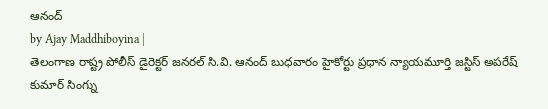ఆనంద్
by Ajay Maddhiboyina |
తెలంగాణ రాష్ట్ర పోలీస్ డైరెక్టర్ జనరల్ సి.వి. ఆనంద్ బుధవారం హైకోర్టు ప్రధాన న్యాయమూర్తి జస్టిస్ అపరేష్ కుమార్ సింగ్ను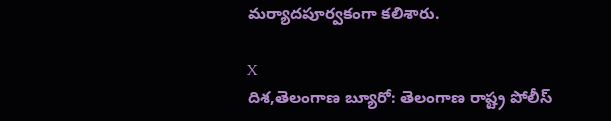మర్యాదపూర్వకంగా కలిశారు.

X
దిశ,తెలంగాణ బ్యూరో: తెలంగాణ రాష్ట్ర పోలీస్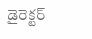డైరెక్టర్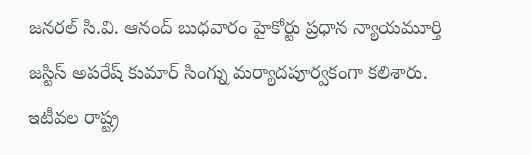జనరల్ సి.వి. ఆనంద్ బుధవారం హైకోర్టు ప్రధాన న్యాయమూర్తి జస్టిస్ అపరేష్ కుమార్ సింగ్ను మర్యాదపూర్వకంగా కలిశారు. ఇటీవల రాష్ట్ర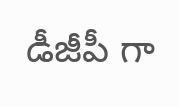డీజీపీ గా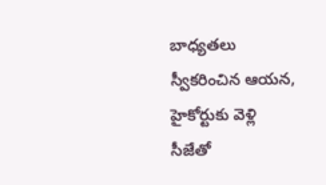బాధ్యతలు స్వీకరించిన ఆయన, హైకోర్టుకు వెళ్లి సీజేతో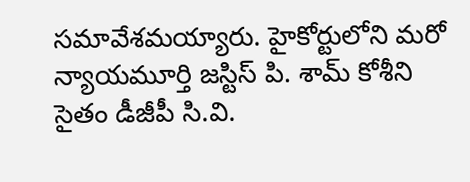సమావేశమయ్యారు. హైకోర్టులోని మరో న్యాయమూర్తి జస్టిస్ పి. శామ్ కోశీని సైతం డీజీపీ సి.వి.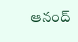ఆనంద్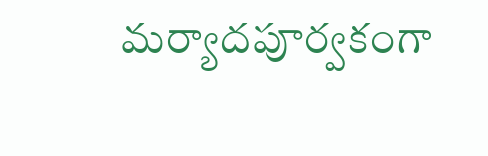మర్యాదపూర్వకంగా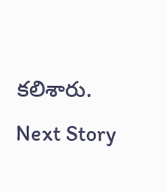కలిశారు.
Next Story